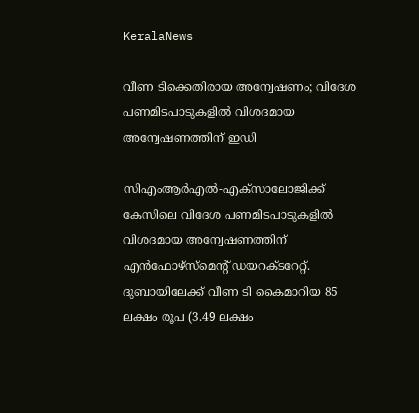KeralaNews

വീണ ടിക്കെതിരായ അന്വേഷണം; വിദേശ പണമിടപാടുകളിൽ വിശദമായ അന്വേഷണത്തിന് ഇഡി

സിഎംആര്‍എല്‍-എക്സാലോജിക്ക് കേസിലെ വിദേശ പണമിടപാടുകളിൽ വിശദമായ അന്വേഷണത്തിന് എന്‍ഫോഴ്‌സ്‌മെന്റ് ഡയറക്ടറേറ്റ്. ദുബായിലേക്ക് വീണ ടി കൈമാറിയ 85 ലക്ഷം രൂപ (3.49 ലക്ഷം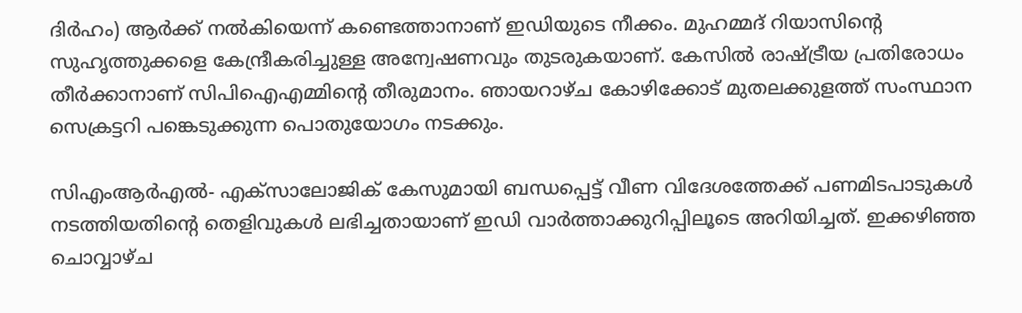ദിര്‍ഹം) ആര്‍ക്ക് നല്‍കിയെന്ന് കണ്ടെത്താനാണ് ഇഡിയുടെ നീക്കം. മുഹമ്മദ് റിയാസിന്റെ സുഹൃത്തുക്കളെ കേന്ദ്രീകരിച്ചുള്ള അന്വേഷണവും തുടരുകയാണ്. കേസില്‍ രാഷ്ട്രീയ പ്രതിരോധം തീര്‍ക്കാനാണ് സിപിഐഎമ്മിന്റെ തീരുമാനം. ഞായറാഴ്ച കോഴിക്കോട് മുതലക്കുളത്ത് സംസ്ഥാന സെക്രട്ടറി പങ്കെടുക്കുന്ന പൊതുയോഗം നടക്കും.

സിഎംആര്‍എല്‍- എക്‌സാലോജിക് കേസുമായി ബന്ധപ്പെട്ട് വീണ വിദേശത്തേക്ക് പണമിടപാടുകള്‍ നടത്തിയതിന്റെ തെളിവുകള്‍ ലഭിച്ചതായാണ് ഇഡി വാര്‍ത്താക്കുറിപ്പിലൂടെ അറിയിച്ചത്. ഇക്കഴിഞ്ഞ ചൊവ്വാഴ്ച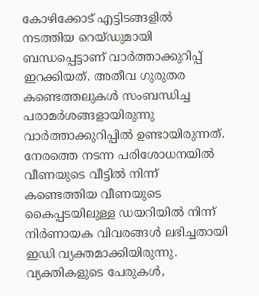കോഴിക്കോട് എട്ടിടങ്ങളില്‍ നടത്തിയ റെയ്ഡുമായി ബന്ധപ്പെട്ടാണ് വാര്‍ത്താക്കുറിപ്പ് ഇറക്കിയത്. അതീവ ഗുരുതര കണ്ടെത്തലുകള്‍ സംബന്ധിച്ച പരാമര്‍ശങ്ങളായിരുന്നു വാര്‍ത്താക്കുറിപ്പില്‍ ഉണ്ടായിരുന്നത്. നേരത്തെ നടന്ന പരിശോധനയില്‍ വീണയുടെ വീട്ടില്‍ നിന്ന് കണ്ടെത്തിയ വീണയുടെ കൈപ്പടയിലുള്ള ഡയറിയില്‍ നിന്ന് നിര്‍ണായക വിവരങ്ങള്‍ ലഭിച്ചതായി ഇഡി വ്യക്തമാക്കിയിരുന്നു. വ്യക്തികളുടെ പേരുകള്‍,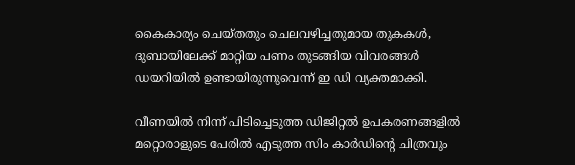കൈകാര്യം ചെയ്തതും ചെലവഴിച്ചതുമായ തുകകള്‍, ദുബായിലേക്ക് മാറ്റിയ പണം തുടങ്ങിയ വിവരങ്ങള്‍ ഡയറിയില്‍ ഉണ്ടായിരുന്നുവെന്ന് ഇ ഡി വ്യക്തമാക്കി.

വീണയില്‍ നിന്ന് പിടിച്ചെടുത്ത ഡിജിറ്റല്‍ ഉപകരണങ്ങളില്‍ മറ്റൊരാളുടെ പേരില്‍ എടുത്ത സിം കാര്‍ഡിന്റെ ചിത്രവും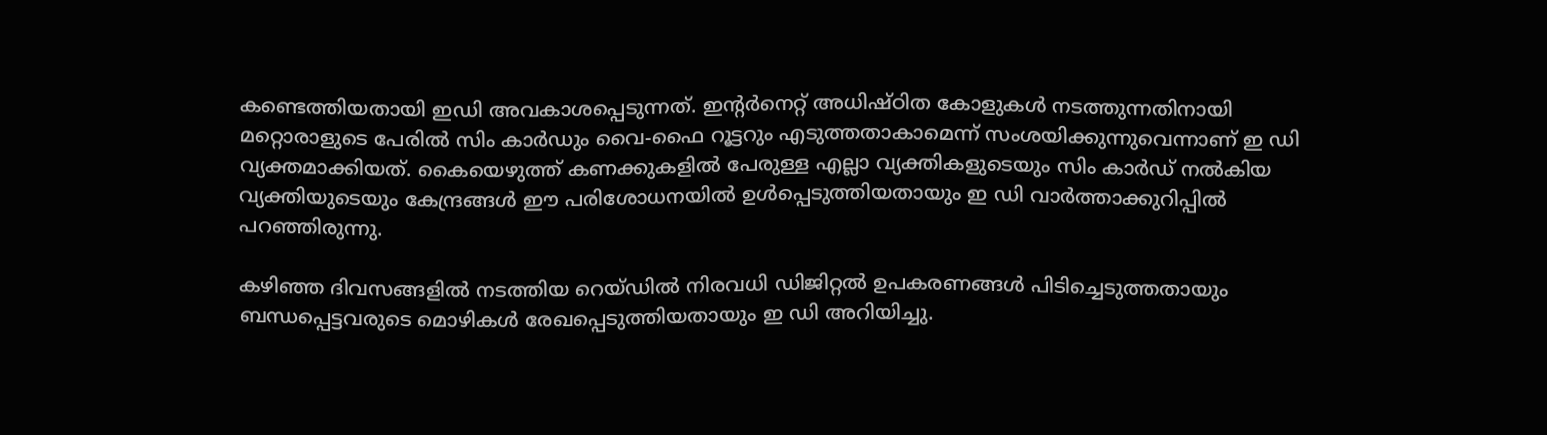കണ്ടെത്തിയതായി ഇഡി അവകാശപ്പെടുന്നത്. ഇന്റര്‍നെറ്റ് അധിഷ്ഠിത കോളുകള്‍ നടത്തുന്നതിനായി മറ്റൊരാളുടെ പേരില്‍ സിം കാര്‍ഡും വൈ-ഫൈ റൂട്ടറും എടുത്തതാകാമെന്ന് സംശയിക്കുന്നുവെന്നാണ് ഇ ഡി വ്യക്തമാക്കിയത്. കൈയെഴുത്ത് കണക്കുകളില്‍ പേരുള്ള എല്ലാ വ്യക്തികളുടെയും സിം കാര്‍ഡ് നല്‍കിയ വ്യക്തിയുടെയും കേന്ദ്രങ്ങള്‍ ഈ പരിശോധനയില്‍ ഉള്‍പ്പെടുത്തിയതായും ഇ ഡി വാര്‍ത്താക്കുറിപ്പില്‍ പറഞ്ഞിരുന്നു.

കഴിഞ്ഞ ദിവസങ്ങളില്‍ നടത്തിയ റെയ്ഡില്‍ നിരവധി ഡിജിറ്റല്‍ ഉപകരണങ്ങള്‍ പിടിച്ചെടുത്തതായും ബന്ധപ്പെട്ടവരുടെ മൊഴികള്‍ രേഖപ്പെടുത്തിയതായും ഇ ഡി അറിയിച്ചു.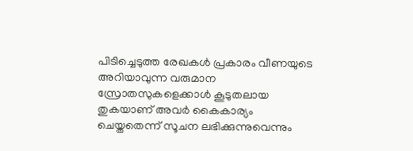പിടിച്ചെടുത്ത രേഖകള്‍ പ്രകാരം വീണയുടെ അറിയാവുന്ന വരുമാന സ്രോതസുകളെക്കാള്‍ കൂടുതലായ തുകയാണ് അവര്‍ കൈകാര്യം ചെയ്തതെന്ന് സൂചന ലഭിക്കുന്നുവെന്നും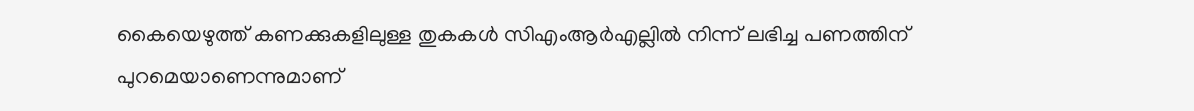കൈയെഴുത്ത് കണക്കുകളിലുള്ള തുകകള്‍ സിഎംആര്‍എല്ലില്‍ നിന്ന് ലഭിച്ച പണത്തിന് പുറമെയാണെന്നുമാണ്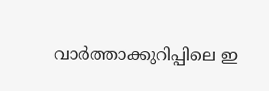വാര്‍ത്താക്കുറിപ്പിലെ ഇ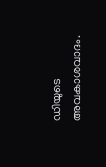ഡിയുടെ അവകാശവാദം.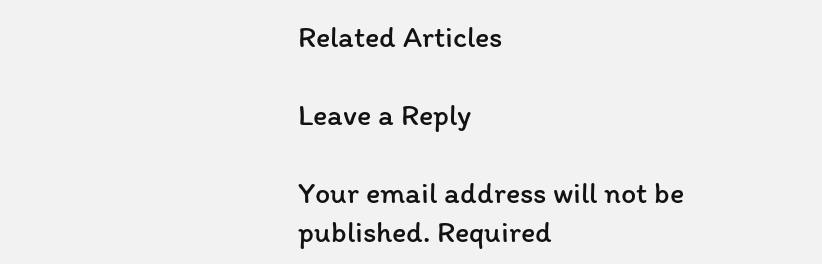Related Articles

Leave a Reply

Your email address will not be published. Required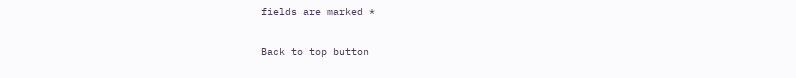fields are marked *

Back to top button